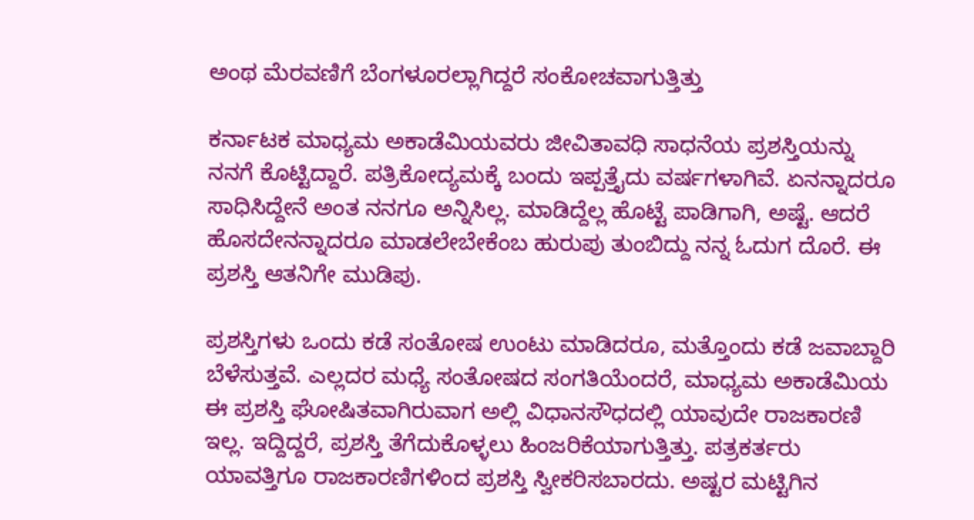ಅಂಥ ಮೆರವಣಿಗೆ ಬೆಂಗಳೂರಲ್ಲಾಗಿದ್ದರೆ ಸಂಕೋಚವಾಗುತ್ತಿತ್ತು

ಕರ್ನಾಟಕ ಮಾಧ್ಯಮ ಅಕಾಡೆಮಿಯವರು ಜೀವಿತಾವಧಿ ಸಾಧನೆಯ ಪ್ರಶಸ್ತಿಯನ್ನು ನನಗೆ ಕೊಟ್ಟಿದ್ದಾರೆ. ಪತ್ರಿಕೋದ್ಯಮಕ್ಕೆ ಬಂದು ಇಪ್ಪತ್ತೈದು ವರ್ಷಗಳಾಗಿವೆ. ಏನನ್ನಾದರೂ ಸಾಧಿಸಿದ್ದೇನೆ ಅಂತ ನನಗೂ ಅನ್ನಿಸಿಲ್ಲ. ಮಾಡಿದ್ದೆಲ್ಲ ಹೊಟ್ಟೆ ಪಾಡಿಗಾಗಿ, ಅಷ್ಟೆ. ಆದರೆ ಹೊಸದೇನನ್ನಾದರೂ ಮಾಡಲೇಬೇಕೆಂಬ ಹುರುಪು ತುಂಬಿದ್ದು ನನ್ನ ಓದುಗ ದೊರೆ. ಈ ಪ್ರಶಸ್ತಿ ಆತನಿಗೇ ಮುಡಿಪು.

ಪ್ರಶಸ್ತಿಗಳು ಒಂದು ಕಡೆ ಸಂತೋಷ ಉಂಟು ಮಾಡಿದರೂ, ಮತ್ತೊಂದು ಕಡೆ ಜವಾಬ್ದಾರಿ ಬೆಳೆಸುತ್ತವೆ. ಎಲ್ಲದರ ಮಧ್ಯೆ ಸಂತೋಷದ ಸಂಗತಿಯೆಂದರೆ, ಮಾಧ್ಯಮ ಅಕಾಡೆಮಿಯ ಈ ಪ್ರಶಸ್ತಿ ಘೋಷಿತವಾಗಿರುವಾಗ ಅಲ್ಲಿ ವಿಧಾನಸೌಧದಲ್ಲಿ ಯಾವುದೇ ರಾಜಕಾರಣಿ ಇಲ್ಲ. ಇದ್ದಿದ್ದರೆ, ಪ್ರಶಸ್ತಿ ತೆಗೆದುಕೊಳ್ಳಲು ಹಿಂಜರಿಕೆಯಾಗುತ್ತಿತ್ತು. ಪತ್ರಕರ್ತರು ಯಾವತ್ತಿಗೂ ರಾಜಕಾರಣಿಗಳಿಂದ ಪ್ರಶಸ್ತಿ ಸ್ವೀಕರಿಸಬಾರದು. ಅಷ್ಟರ ಮಟ್ಟಿಗಿನ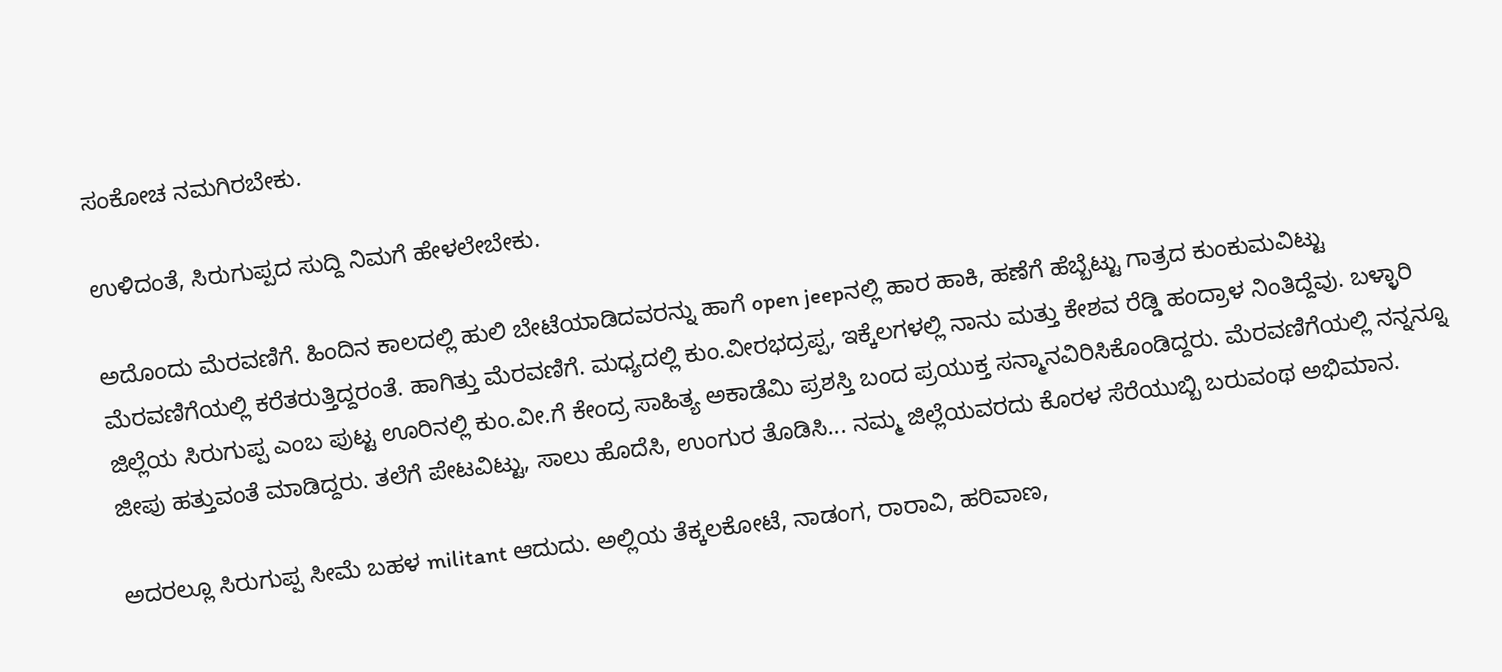ಸಂಕೋಚ ನಮಗಿರಬೇಕು.

ಉಳಿದಂತೆ, ಸಿರುಗುಪ್ಪದ ಸುದ್ದಿ ನಿಮಗೆ ಹೇಳಲೇಬೇಕು.

ಅದೊಂದು ಮೆರವಣಿಗೆ. ಹಿಂದಿನ ಕಾಲದಲ್ಲಿ ಹುಲಿ ಬೇಟೆಯಾಡಿದವರನ್ನು ಹಾಗೆ open jeepನಲ್ಲಿ ಹಾರ ಹಾಕಿ, ಹಣೆಗೆ ಹೆಬ್ಬೆಟ್ಟು ಗಾತ್ರದ ಕುಂಕುಮವಿಟ್ಟು ಮೆರವಣಿಗೆಯಲ್ಲಿ ಕರೆತರುತ್ತಿದ್ದರಂತೆ. ಹಾಗಿತ್ತು ಮೆರವಣಿಗೆ. ಮಧ್ಯದಲ್ಲಿ ಕುಂ.ವೀರಭದ್ರಪ್ಪ, ಇಕ್ಕೆಲಗಳಲ್ಲಿ ನಾನು ಮತ್ತು ಕೇಶವ ರೆಡ್ಡಿ ಹಂದ್ರಾಳ ನಿಂತಿದ್ದೆವು. ಬಳ್ಳಾರಿ ಜಿಲ್ಲೆಯ ಸಿರುಗುಪ್ಪ ಎಂಬ ಪುಟ್ಟ ಊರಿನಲ್ಲಿ ಕುಂ.ವೀ.ಗೆ ಕೇಂದ್ರ ಸಾಹಿತ್ಯ ಅಕಾಡೆಮಿ ಪ್ರಶಸ್ತಿ ಬಂದ ಪ್ರಯುಕ್ತ ಸನ್ಮಾನವಿರಿಸಿಕೊಂಡಿದ್ದರು. ಮೆರವಣಿಗೆಯಲ್ಲಿ ನನ್ನನ್ನೂ ಜೀಪು ಹತ್ತುವಂತೆ ಮಾಡಿದ್ದರು. ತಲೆಗೆ ಪೇಟವಿಟ್ಟು, ಸಾಲು ಹೊದೆಸಿ, ಉಂಗುರ ತೊಡಿಸಿ... ನಮ್ಮ ಜಿಲ್ಲೆಯವರದು ಕೊರಳ ಸೆರೆಯುಬ್ಬಿ ಬರುವಂಥ ಅಭಿಮಾನ.

ಅದರಲ್ಲೂ ಸಿರುಗುಪ್ಪ ಸೀಮೆ ಬಹಳ militant ಆದುದು. ಅಲ್ಲಿಯ ತೆಕ್ಕಲಕೋಟೆ, ನಾಡಂಗ, ರಾರಾವಿ, ಹರಿವಾಣ,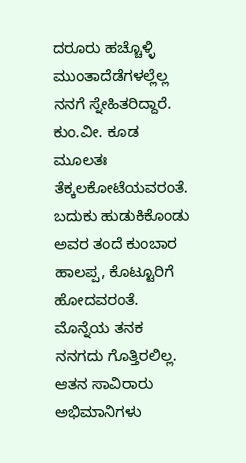ದರೂರು ಹಚ್ಚೊಳ್ಳಿ ಮುಂತಾದೆಡೆಗಳಲ್ಲೆಲ್ಲ ನನಗೆ ಸ್ನೇಹಿತರಿದ್ದಾರೆ. ಕುಂ.ವೀ. ಕೂಡ ಮೂಲತಃ ತೆಕ್ಕಲಕೋಟೆಯವರಂತೆ. ಬದುಕು ಹುಡುಕಿಕೊಂಡು ಅವರ ತಂದೆ ಕುಂಬಾರ ಹಾಲಪ್ಪ, ಕೊಟ್ಟೂರಿಗೆ ಹೋದವರಂತೆ. ಮೊನ್ನೆಯ ತನಕ ನನಗದು ಗೊತ್ತಿರಲಿಲ್ಲ. ಆತನ ಸಾವಿರಾರು ಅಭಿಮಾನಿಗಳು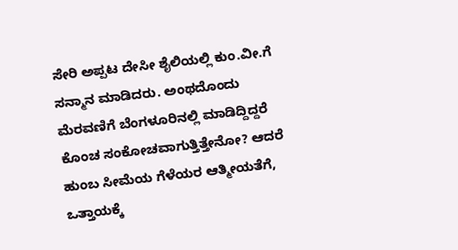ಸೇರಿ ಅಪ್ಪಟ ದೇಸೀ ಶೈಲಿಯಲ್ಲಿ ಕುಂ.ವೀ.ಗೆ ಸನ್ಮಾನ ಮಾಡಿದರು. ಅಂಥದೊಂದು ಮೆರವಣಿಗೆ ಬೆಂಗಳೂರಿನಲ್ಲಿ ಮಾಡಿದ್ದಿದ್ದರೆ ಕೊಂಚ ಸಂಕೋಚವಾಗುತ್ತಿತ್ತೇನೋ? ಆದರೆ ಹುಂಬ ಸೀಮೆಯ ಗೆಳೆಯರ ಆತ್ಮೀಯತೆಗೆ, ಒತ್ತಾಯಕ್ಕೆ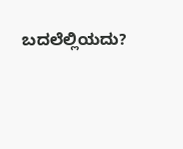ಬದಲೆಲ್ಲಿಯದು?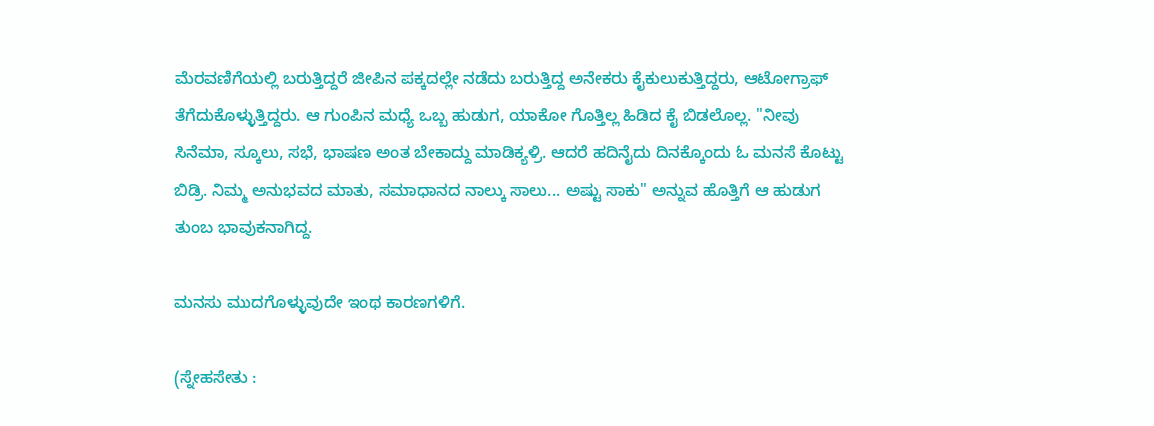ಮೆರವಣಿಗೆಯಲ್ಲಿ ಬರುತ್ತಿದ್ದರೆ ಜೀಪಿನ ಪಕ್ಕದಲ್ಲೇ ನಡೆದು ಬರುತ್ತಿದ್ದ ಅನೇಕರು ಕೈಕುಲುಕುತ್ತಿದ್ದರು, ಆಟೋಗ್ರಾಫ್ ತೆಗೆದುಕೊಳ್ಳುತ್ತಿದ್ದರು. ಆ ಗುಂಪಿನ ಮಧ್ಯೆ ಒಬ್ಬ ಹುಡುಗ, ಯಾಕೋ ಗೊತ್ತಿಲ್ಲ ಹಿಡಿದ ಕೈ ಬಿಡಲೊಲ್ಲ. "ನೀವು ಸಿನೆಮಾ, ಸ್ಕೂಲು, ಸಭೆ, ಭಾಷಣ ಅಂತ ಬೇಕಾದ್ದು ಮಾಡಿಕ್ಯಳ್ರಿ. ಆದರೆ ಹದಿನೈದು ದಿನಕ್ಕೊಂದು ಓ ಮನಸೆ ಕೊಟ್ಟು ಬಿಡ್ರಿ. ನಿಮ್ಮ ಅನುಭವದ ಮಾತು, ಸಮಾಧಾನದ ನಾಲ್ಕು ಸಾಲು... ಅಷ್ಟು ಸಾಕು" ಅನ್ನುವ ಹೊತ್ತಿಗೆ ಆ ಹುಡುಗ ತುಂಬ ಭಾವುಕನಾಗಿದ್ದ.

ಮನಸು ಮುದಗೊಳ್ಳುವುದೇ ಇಂಥ ಕಾರಣಗಳಿಗೆ.

(ಸ್ನೇಹಸೇತು :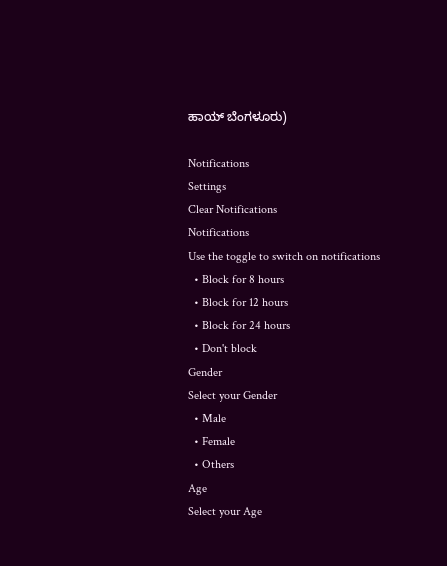ಹಾಯ್ ಬೆಂಗಳೂರು)

Notifications
Settings
Clear Notifications
Notifications
Use the toggle to switch on notifications
  • Block for 8 hours
  • Block for 12 hours
  • Block for 24 hours
  • Don't block
Gender
Select your Gender
  • Male
  • Female
  • Others
Age
Select your Age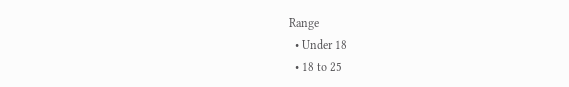Range
  • Under 18
  • 18 to 25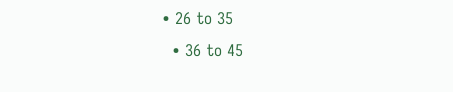• 26 to 35
  • 36 to 45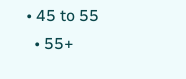• 45 to 55
  • 55+